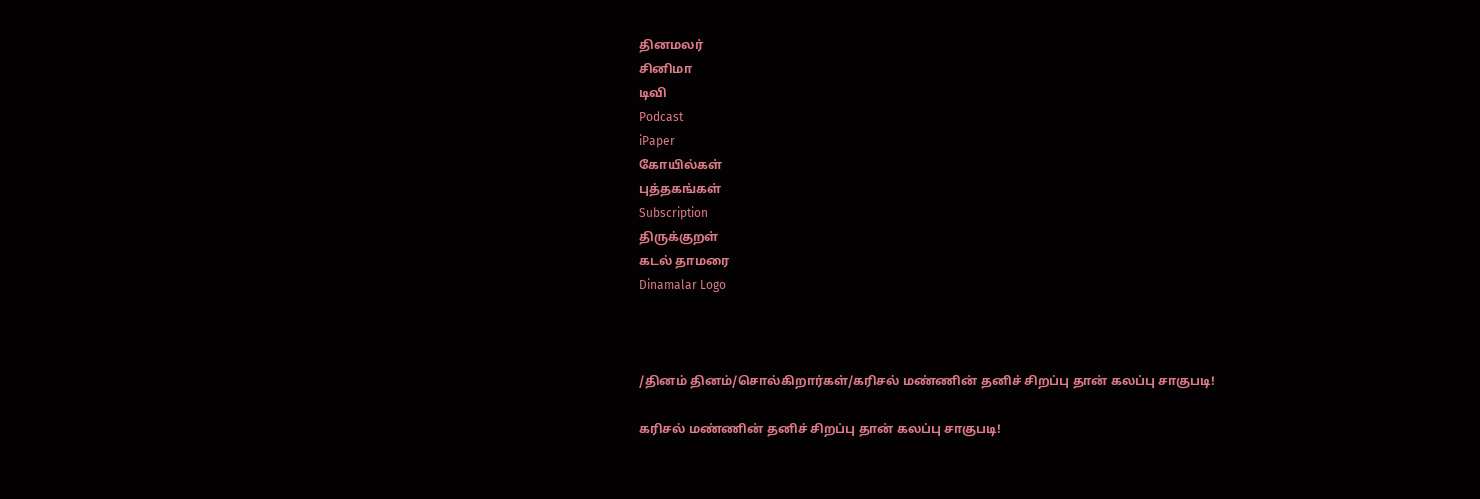தினமலர்
சினிமா
டிவி
Podcast
iPaper
கோயில்கள்
புத்தகங்கள்
Subscription
திருக்குறள்
கடல் தாமரை
Dinamalar Logo



/தினம் தினம்/சொல்கிறார்கள்/கரிசல் மண்ணின் தனிச் சிறப்பு தான் கலப்பு சாகுபடி!

கரிசல் மண்ணின் தனிச் சிறப்பு தான் கலப்பு சாகுபடி!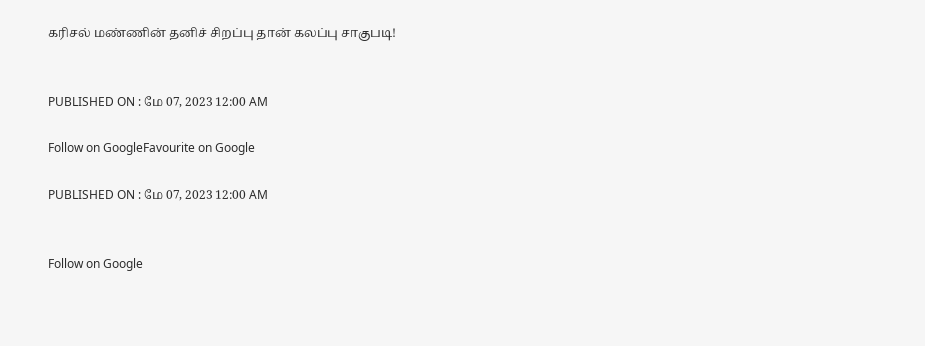கரிசல் மண்ணின் தனிச் சிறப்பு தான் கலப்பு சாகுபடி!


PUBLISHED ON : மே 07, 2023 12:00 AM

Follow on GoogleFavourite on Google

PUBLISHED ON : மே 07, 2023 12:00 AM


Follow on Google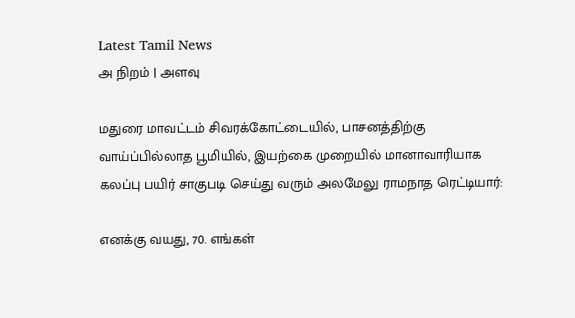Latest Tamil News
அ நிறம் | அளவு

மதுரை மாவட்டம் சிவரக்கோட்டையில், பாசனத்திற்கு வாய்ப்பில்லாத பூமியில், இயற்கை முறையில் மானாவாரியாக கலப்பு பயிர் சாகுபடி செய்து வரும் அலமேலு ராமநாத ரெட்டியார்:

எனக்கு வயது, 70. எங்கள்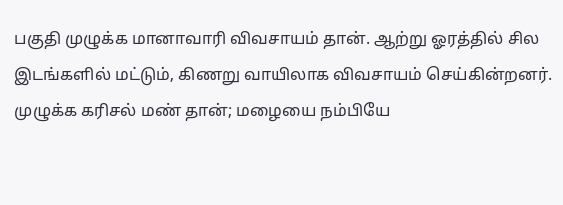பகுதி முழுக்க மானாவாரி விவசாயம் தான். ஆற்று ஓரத்தில் சில இடங்களில் மட்டும், கிணறு வாயிலாக விவசாயம் செய்கின்றனர். முழுக்க கரிசல் மண் தான்; மழையை நம்பியே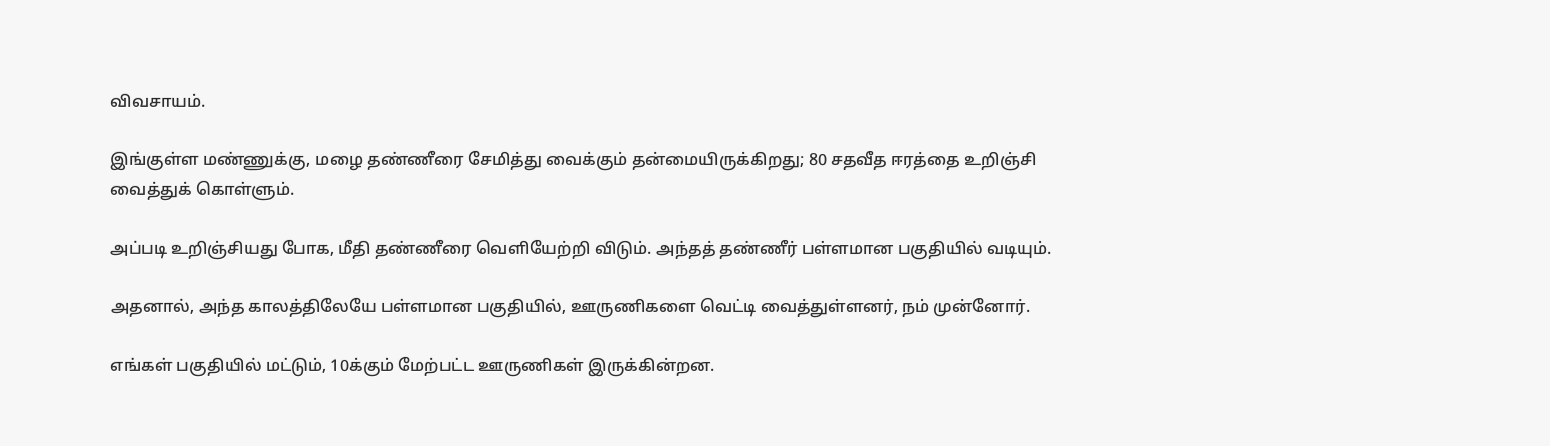விவசாயம்.

இங்குள்ள மண்ணுக்கு, மழை தண்ணீரை சேமித்து வைக்கும் தன்மையிருக்கிறது; 80 சதவீத ஈரத்தை உறிஞ்சி வைத்துக் கொள்ளும்.

அப்படி உறிஞ்சியது போக, மீதி தண்ணீரை வெளியேற்றி விடும். அந்தத் தண்ணீர் பள்ளமான பகுதியில் வடியும்.

அதனால், அந்த காலத்திலேயே பள்ளமான பகுதியில், ஊருணிகளை வெட்டி வைத்துள்ளனர், நம் முன்னோர்.

எங்கள் பகுதியில் மட்டும், 10க்கும் மேற்பட்ட ஊருணிகள் இருக்கின்றன.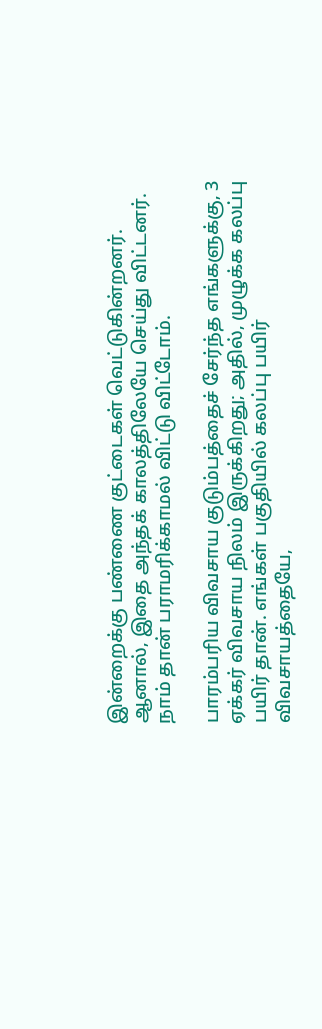இன்றைக்கு பண்ணை குட்டைகள் வெட்டுகின்றனர். ஆனால், இதை அந்தக் காலத்திலேயே செய்து விட்டனர். நாம் தான் பராமரிக்காமல் விட்டு விட்டோம்.

பாரம்பரிய விவசாய குடும்பத்தைச் சேர்ந்த எங்களுக்கு, 3 ஏக்கர் விவசாய நிலம் இருக்கிறது; அதில், முழுக்க கலப்பு பயிர் தான். எங்கள் பகுதியில் கலப்பு பயிர் விவசாயத்தையே,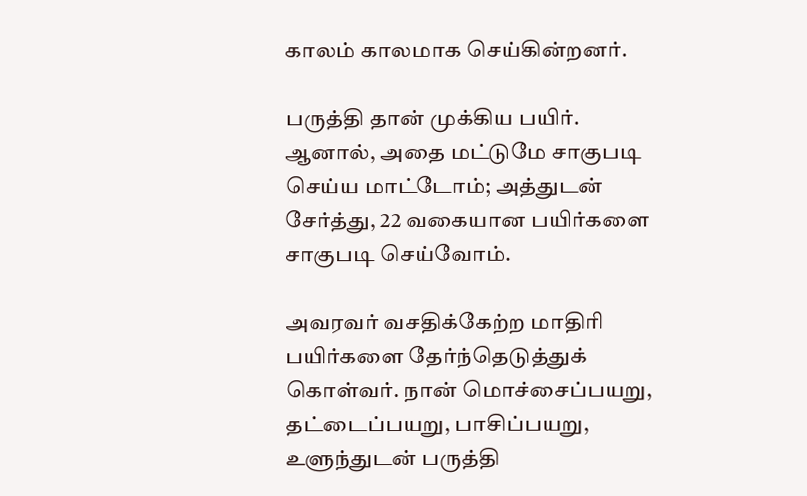காலம் காலமாக செய்கின்றனர்.

பருத்தி தான் முக்கிய பயிர். ஆனால், அதை மட்டுமே சாகுபடி செய்ய மாட்டோம்; அத்துடன் சேர்த்து, 22 வகையான பயிர்களை சாகுபடி செய்வோம்.

அவரவர் வசதிக்கேற்ற மாதிரி பயிர்களை தேர்ந்தெடுத்துக் கொள்வர். நான் மொச்சைப்பயறு, தட்டைப்பயறு, பாசிப்பயறு, உளுந்துடன் பருத்தி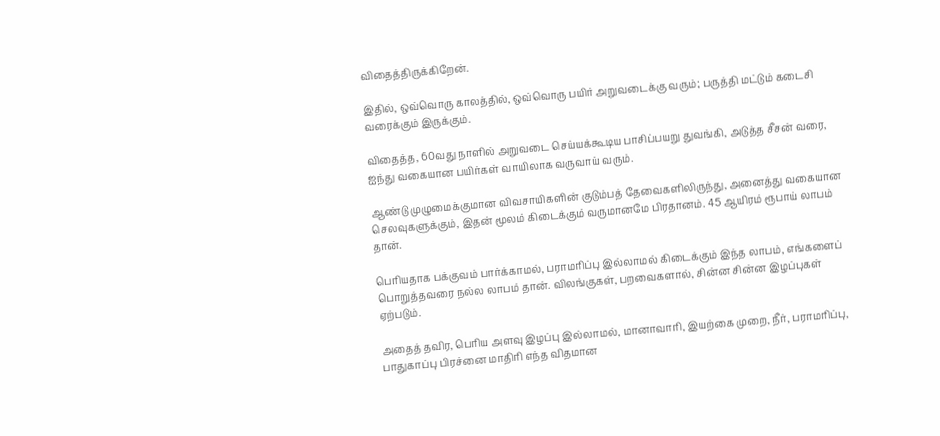விதைத்திருக்கிறேன்.

இதில், ஒவ்வொரு காலத்தில், ஒவ்வொரு பயிர் அறுவடைக்கு வரும்; பருத்தி மட்டும் கடைசி வரைக்கும் இருக்கும்.

விதைத்த, 60வது நாளில் அறுவடை செய்யக்கூடிய பாசிப்பயறு துவங்கி, அடுத்த சீசன் வரை, ஐந்து வகையான பயிர்கள் வாயிலாக வருவாய் வரும்.

ஆண்டு முழுமைக்குமான விவசாயிகளின் குடும்பத் தேவைகளிலிருந்து, அனைத்து வகையான செலவுகளுக்கும், இதன் மூலம் கிடைக்கும் வருமானமே பிரதானம். 45 ஆயிரம் ரூபாய் லாபம் தான்.

பெரியதாக பக்குவம் பார்க்காமல், பராமரிப்பு இல்லாமல் கிடைக்கும் இந்த லாபம், எங்களைப் பொறுத்தவரை நல்ல லாபம் தான். விலங்குகள், பறவைகளால், சின்ன சின்ன இழப்புகள் ஏற்படும்.

அதைத் தவிர, பெரிய அளவு இழப்பு இல்லாமல், மானாவாரி, இயற்கை முறை, நீர், பராமரிப்பு, பாதுகாப்பு பிரச்னை மாதிரி எந்த விதமான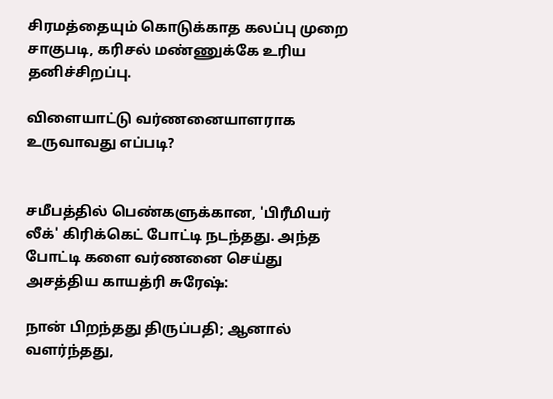சிரமத்தையும் கொடுக்காத கலப்பு முறை சாகுபடி, கரிசல் மண்ணுக்கே உரிய தனிச்சிறப்பு.

விளையாட்டு வர்ணனையாளராக உருவாவது எப்படி?


சமீபத்தில் பெண்களுக்கான, 'பிரீமியர் லீக்' கிரிக்கெட் போட்டி நடந்தது. அந்த போட்டி களை வர்ணனை செய்து அசத்திய காயத்ரி சுரேஷ்:

நான் பிறந்தது திருப்பதி; ஆனால் வளர்ந்தது,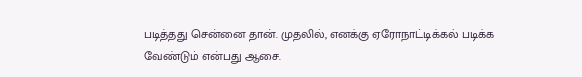படித்தது சென்னை தான். முதலில், எனக்கு ஏரோநாட்டிக்கல் படிக்க வேண்டும் என்பது ஆசை.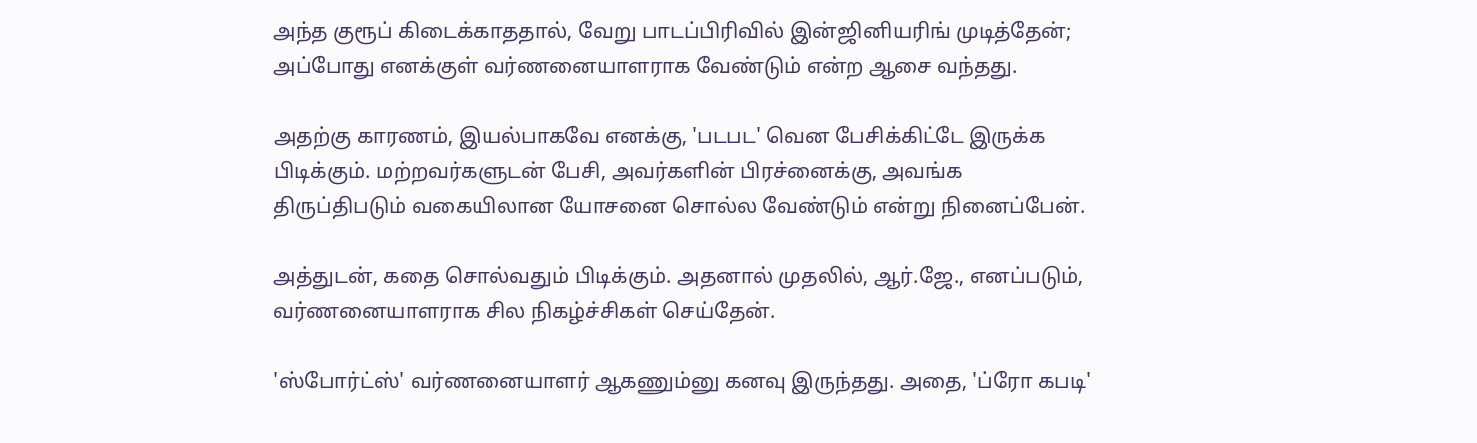அந்த குரூப் கிடைக்காததால், வேறு பாடப்பிரிவில் இன்ஜினியரிங் முடித்தேன்; அப்போது எனக்குள் வர்ணனையாளராக வேண்டும் என்ற ஆசை வந்தது.

அதற்கு காரணம், இயல்பாகவே எனக்கு, 'படபட' வென பேசிக்கிட்டே இருக்க பிடிக்கும். மற்றவர்களுடன் பேசி, அவர்களின் பிரச்னைக்கு, அவங்க திருப்திபடும் வகையிலான யோசனை சொல்ல வேண்டும் என்று நினைப்பேன்.

அத்துடன், கதை சொல்வதும் பிடிக்கும். அதனால் முதலில், ஆர்.ஜே., எனப்படும், வர்ணனையாளராக சில நிகழ்ச்சிகள் செய்தேன்.

'ஸ்போர்ட்ஸ்' வர்ணனையாளர் ஆகணும்னு கனவு இருந்தது. அதை, 'ப்ரோ கபடி'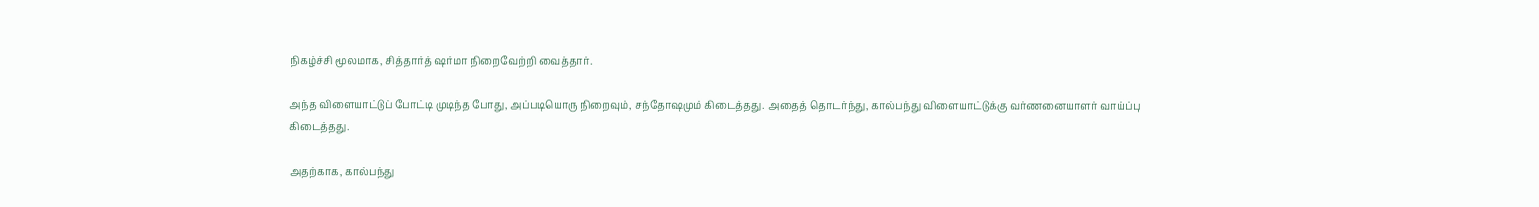நிகழ்ச்சி மூலமாக, சித்தார்த் ஷர்மா நிறைவேற்றி வைத்தார்.

அந்த விளையாட்டுப் போட்டி முடிந்த போது, அப்படியொரு நிறைவும், சந்தோஷமும் கிடைத்தது. அதைத் தொடர்ந்து, கால்பந்து விளையாட்டுக்கு வர்ணனையாளர் வாய்ப்பு கிடைத்தது.

அதற்காக, கால்பந்து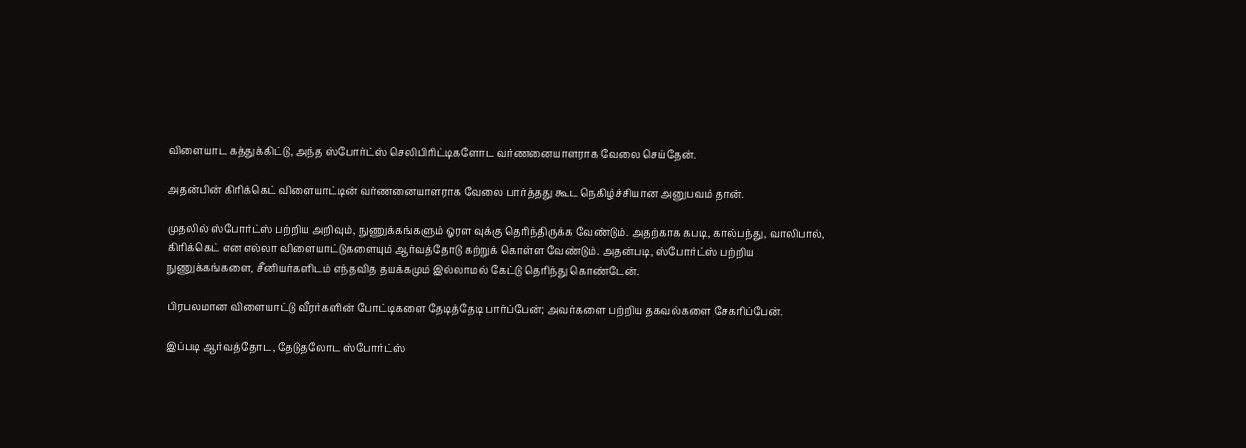விளையாட கத்துக்கிட்டு, அந்த ஸ்போர்ட்ஸ் செலிபிரிட்டிகளோட வர்ணனையாளராக வேலை செய்தேன்.

அதன்பின் கிரிக்கெட் விளையாட்டின் வர்ணனையாளராக வேலை பார்த்தது கூட நெகிழ்ச்சியான அனுபவம் தான்.

முதலில் ஸ்போர்ட்ஸ் பற்றிய அறிவும், நுணுக்கங்களும் ஓரள வுக்கு தெரிந்திருக்க வேண்டும். அதற்காக கபடி, கால்பந்து, வாலிபால், கிரிக்கெட் என எல்லா விளையாட்டுகளையும் ஆர்வத்தோடு கற்றுக் கொள்ள வேண்டும். அதன்படி, ஸ்போர்ட்ஸ் பற்றிய நுணுக்கங்களை, சீனியர்களிடம் எந்தவித தயக்கமும் இல்லாமல் கேட்டு தெரிந்து கொண்டேன்.

பிரபலமான விளையாட்டு வீரர்களின் போட்டிகளை தேடித்தேடி பார்ப்பேன்; அவர்களை பற்றிய தகவல்களை சேகரிப்பேன்.

இப்படி ஆர்வத்தோட, தேடுதலோட ஸ்போர்ட்ஸ்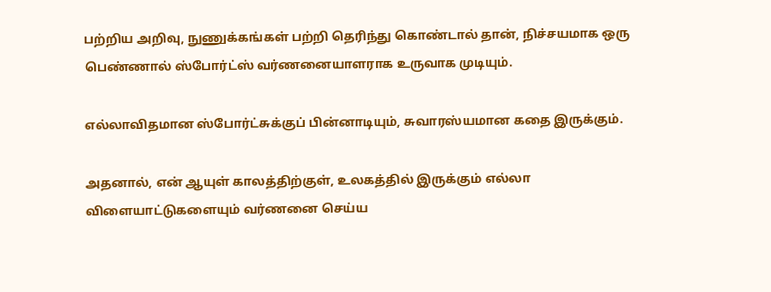பற்றிய அறிவு, நுணுக்கங்கள் பற்றி தெரிந்து கொண்டால் தான், நிச்சயமாக ஒரு பெண்ணால் ஸ்போர்ட்ஸ் வர்ணனையாளராக உருவாக முடியும்.

எல்லாவிதமான ஸ்போர்ட்சுக்குப் பின்னாடியும், சுவாரஸ்யமான கதை இருக்கும்.

அதனால், என் ஆயுள் காலத்திற்குள், உலகத்தில் இருக்கும் எல்லா விளையாட்டுகளையும் வர்ணனை செய்ய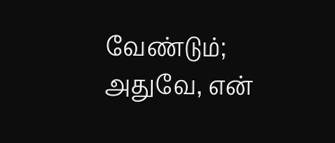வேண்டும்; அதுவே, என்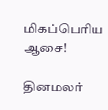மிகப்பெரிய ஆசை!

தினமலர்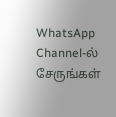WhatsApp Channel-ல் சேருங்கள்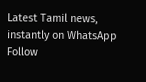Latest Tamil news, instantly on WhatsApp
Follow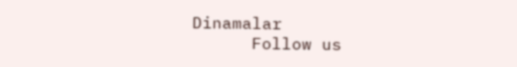Dinamalar
      Follow us